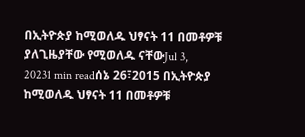በኢትዮጵያ ከሚወለዱ ህፃናት 11 በመቶዎቹ ያለጊዜያቸው የሚወለዱ ናቸውJul 3, 20231 min readሰኔ 26፣2015 በኢትዮጵያ ከሚወለዱ ህፃናት 11 በመቶዎቹ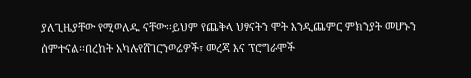ያለጊዜያቸው የሚወለዱ ናቸው፡፡ይህም የጨቅላ ህፃናትን ሞት እንዲጨምር ምክንያት መሆኑን ሰምተናል፡፡በረከት አካሉየሸገርንወሬዎች፣ መረጃ እና ፕሮግራሞች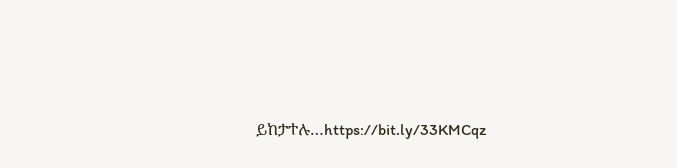ይከታተሉ…https://bit.ly/33KMCqz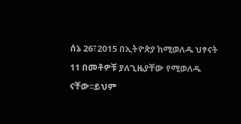ሰኔ 26፣2015 በኢትዮጵያ ከሚወለዱ ህፃናት 11 በመቶዎቹ ያለጊዜያቸው የሚወለዱ ናቸው፡፡ይህም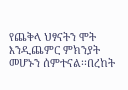የጨቅላ ህፃናትን ሞት እንዲጨምር ምክንያት መሆኑን ሰምተናል፡፡በረከት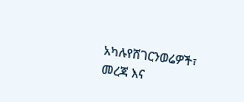አካሉየሸገርንወሬዎች፣ መረጃ እና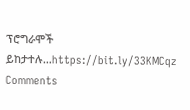ፕሮግራሞች ይከታተሉ…https://bit.ly/33KMCqz
Comments